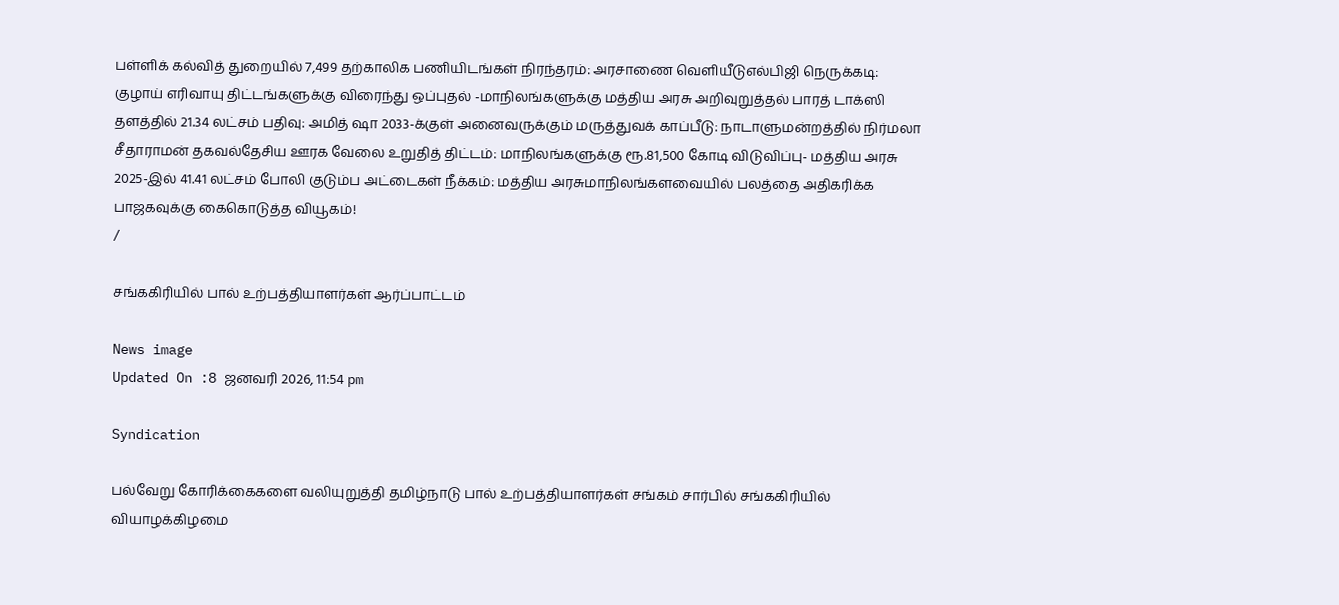பள்ளிக் கல்வித் துறையில் 7,499 தற்காலிக பணியிடங்கள் நிரந்தரம்: அரசாணை வெளியீடுஎல்பிஜி நெருக்கடி: குழாய் எரிவாயு திட்டங்களுக்கு விரைந்து ஒப்புதல் -மாநிலங்களுக்கு மத்திய அரசு அறிவுறுத்தல் பாரத் டாக்ஸி தளத்தில் 21.34 லட்சம் பதிவு: அமித் ஷா 2033-க்குள் அனைவருக்கும் மருத்துவக் காப்பீடு: நாடாளுமன்றத்தில் நிர்மலா சீதாராமன் தகவல்தேசிய ஊரக வேலை உறுதித் திட்டம்: மாநிலங்களுக்கு ரூ.81,500 கோடி விடுவிப்பு- மத்திய அரசு 2025-இல் 41.41 லட்சம் போலி குடும்ப அட்டைகள் நீக்கம்: மத்திய அரசுமாநிலங்களவையில் பலத்தை அதிகரிக்க பாஜகவுக்கு கைகொடுத்த வியூகம்!
/

சங்ககிரியில் பால் உற்பத்தியாளர்கள் ஆர்ப்பாட்டம்

News image
Updated On :8 ஜனவரி 2026, 11:54 pm

Syndication

பல்வேறு கோரிக்கைகளை வலியுறுத்தி தமிழ்நாடு பால் உற்பத்தியாளர்கள் சங்கம் சார்பில் சங்ககிரியில் வியாழக்கிழமை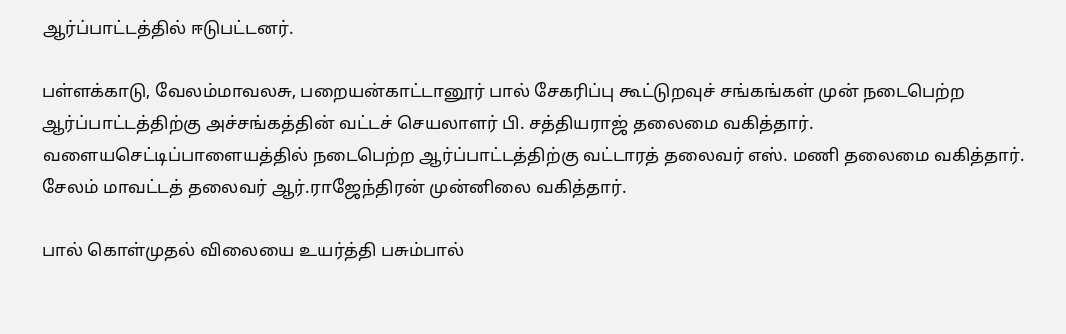ஆர்ப்பாட்டத்தில் ஈடுபட்டனர்.

பள்ளக்காடு, வேலம்மாவலசு, பறையன்காட்டானூர் பால் சேகரிப்பு கூட்டுறவுச் சங்கங்கள் முன் நடைபெற்ற ஆர்ப்பாட்டத்திற்கு அச்சங்கத்தின் வட்டச் செயலாளர் பி. சத்தியராஜ் தலைமை வகித்தார். வளையசெட்டிப்பாளையத்தில் நடைபெற்ற ஆர்ப்பாட்டத்திற்கு வட்டாரத் தலைவர் எஸ். மணி தலைமை வகித்தார். சேலம் மாவட்டத் தலைவர் ஆர்.ராஜேந்திரன் முன்னிலை வகித்தார்.

பால் கொள்முதல் விலையை உயர்த்தி பசும்பால்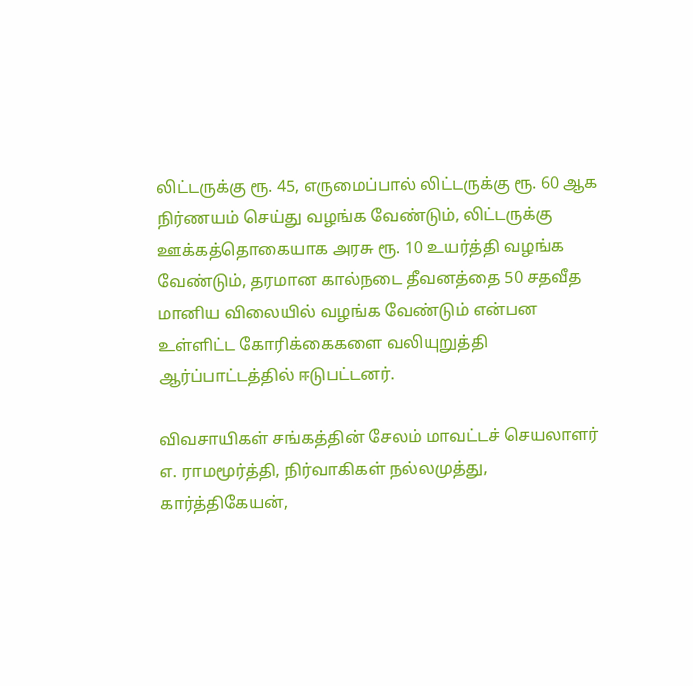லிட்டருக்கு ரூ. 45, எருமைப்பால் லிட்டருக்கு ரூ. 60 ஆக நிர்ணயம் செய்து வழங்க வேண்டும், லிட்டருக்கு ஊக்கத்தொகையாக அரசு ரூ. 10 உயர்த்தி வழங்க வேண்டும், தரமான கால்நடை தீவனத்தை 50 சதவீத மானிய விலையில் வழங்க வேண்டும் என்பன உள்ளிட்ட கோரிக்கைகளை வலியுறுத்தி ஆர்ப்பாட்டத்தில் ஈடுபட்டனர்.

விவசாயிகள் சங்கத்தின் சேலம் மாவட்டச் செயலாளர் எ. ராமமூர்த்தி, நிர்வாகிகள் நல்லமுத்து, கார்த்திகேயன்,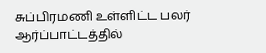சுப்பிரமணி உள்ளிட்ட பலர் ஆர்ப்பாட்டத்தில்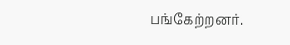பங்கேற்றனர்.